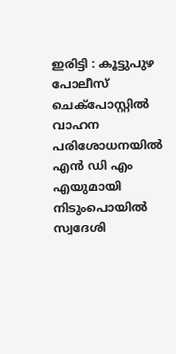ഇരിട്ടി : കൂട്ടുപുഴ പോലീസ് ചെക്പോസ്റ്റിൽ വാഹന പരിശോധനയിൽ എൻ ഡി എം എയുമായി നിടുംപൊയിൽ സ്വദേശി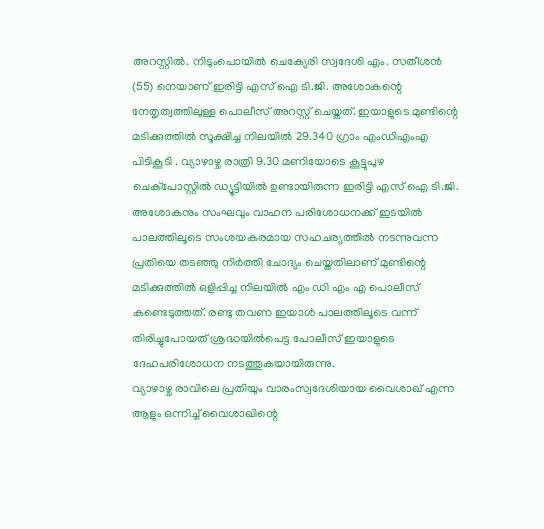അറസ്റ്റിൽ. നിടുംപൊയിൽ ചെക്യേരി സ്വദേശി എം. സതീശൻ (55) നെയാണ് ഇരിട്ടി എസ് ഐ ടി.ജി. അശോകന്റെ നേതൃത്വത്തിലുള്ള പൊലീസ് അറസ്റ്റ് ചെയ്തത്. ഇയാളുടെ മുണ്ടിന്റെ മടിക്കുത്തിൽ സൂക്ഷിച്ച നിലയിൽ 29.340 ഗ്രാം എംഡിഎംഎ പിടികൂടി . വ്യാഴാഴ്ച രാത്രി 9.30 മണിയോടെ കൂട്ടുപുഴ ചെക്പോസ്റ്റിൽ ഡ്യൂട്ടിയിൽ ഉണ്ടായിരുന്ന ഇരിട്ടി എസ് ഐ ടി.ജി. അശോകനും സംഘവും വാഹന പരിശോധനക്ക് ഇടയിൽ പാലത്തിലൂടെ സംശയകരമായ സഹചര്യത്തിൽ നടന്നുവന്ന പ്രതിയെ തടഞ്ഞു നിർത്തി ചോദ്യം ചെയ്തതിലാണ് മുണ്ടിന്റെ മടിക്കുത്തിൽ ഒളിപ്പിച്ച നിലയിൽ എം ഡി എം എ പൊലീസ് കണ്ടെടുത്തത്. രണ്ടു തവണ ഇയാൾ പാലത്തിലൂടെ വന്ന് തിരിച്ചുപോയത് ശ്രദ്ധയിൽപെട്ട പോലീസ് ഇയാളുടെ ദേഹപരിശോധന നടത്തുകയായിരുന്നു.
വ്യാഴാഴ്ച രാവിലെ പ്രതിയും വാരംസ്വദേശിയായ വൈശാഖ് എന്ന ആളും ഒന്നിച്ച് വൈശാഖിന്റെ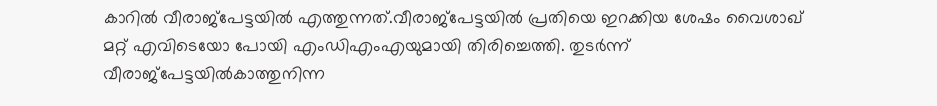കാറിൽ വീരാജ്പേട്ടയിൽ എത്തുന്നത്.വീരാജ്പേട്ടയിൽ പ്രതിയെ ഇറക്കിയ ശേഷം വൈശാഖ് മറ്റ് എവിടെയോ പോയി എംഡിഎംഎയുമായി തിരിച്ചെത്തി. തുടർന്ന് വീരാജ്പേട്ടയിൽകാത്തുനിന്ന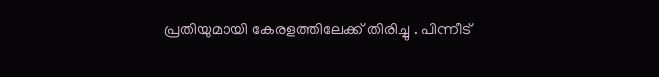പ്രതിയുമായി കേരളത്തിലേക്ക് തിരിച്ചു . പിന്നീട്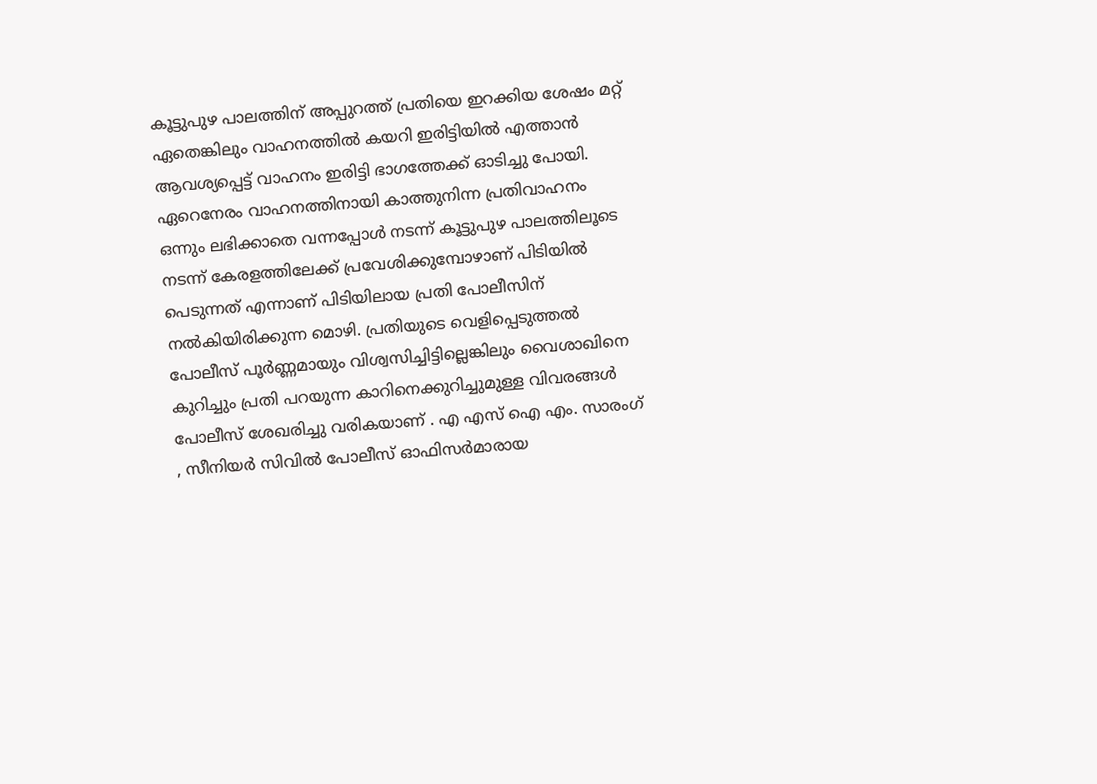കൂട്ടുപുഴ പാലത്തിന് അപ്പുറത്ത് പ്രതിയെ ഇറക്കിയ ശേഷം മറ്റ് ഏതെങ്കിലും വാഹനത്തിൽ കയറി ഇരിട്ടിയിൽ എത്താൻ ആവശ്യപ്പെട്ട് വാഹനം ഇരിട്ടി ഭാഗത്തേക്ക് ഓടിച്ചു പോയി. ഏറെനേരം വാഹനത്തിനായി കാത്തുനിന്ന പ്രതിവാഹനം ഒന്നും ലഭിക്കാതെ വന്നപ്പോൾ നടന്ന് കൂട്ടുപുഴ പാലത്തിലൂടെ നടന്ന് കേരളത്തിലേക്ക് പ്രവേശിക്കുമ്പോഴാണ് പിടിയിൽ പെടുന്നത് എന്നാണ് പിടിയിലായ പ്രതി പോലീസിന് നൽകിയിരിക്കുന്ന മൊഴി. പ്രതിയുടെ വെളിപ്പെടുത്തൽ പോലീസ് പൂർണ്ണമായും വിശ്വസിച്ചിട്ടില്ലെങ്കിലും വൈശാഖിനെ കുറിച്ചും പ്രതി പറയുന്ന കാറിനെക്കുറിച്ചുമുള്ള വിവരങ്ങൾ പോലീസ് ശേഖരിച്ചു വരികയാണ് . എ എസ് ഐ എം. സാരംഗ് , സീനിയർ സിവിൽ പോലീസ് ഓഫിസർമാരായ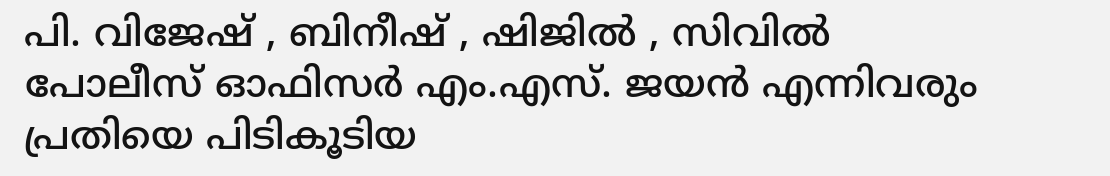പി. വിജേഷ് , ബിനീഷ് , ഷിജിൽ , സിവിൽ പോലീസ് ഓഫിസർ എം.എസ്. ജയൻ എന്നിവരും പ്രതിയെ പിടികൂടിയ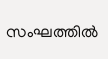സംഘത്തിൽ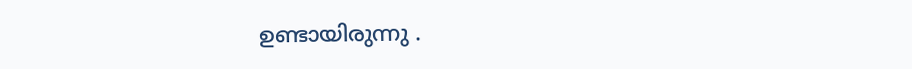ഉണ്ടായിരുന്നു .